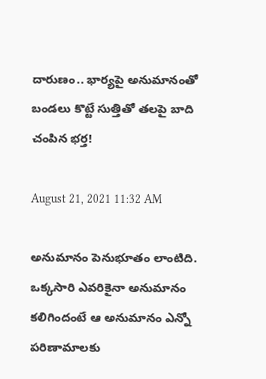దారుణం.. భార్యపై అనుమానంతో బండలు కొట్టే సుత్తితో తలపై బాది చంపిన భర్త!

August 21, 2021 11:32 AM

అనుమానం పెనుభూతం లాంటిది. ఒక్కసారి ఎవరికైనా అనుమానం కలిగిందంటే ఆ అనుమానం ఎన్నో పరిణామాలకు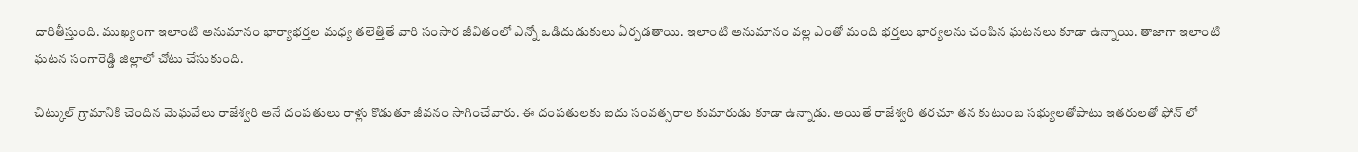దారితీస్తుంది. ముఖ్యంగా ఇలాంటి అనుమానం భార్యాభర్తల మధ్య తలెత్తితే వారి సంసార జీవితంలో ఎన్నో ఒడిదుడుకులు ఏర్పడతాయి. ఇలాంటి అనుమానం వల్ల ఎంతో మంది భర్తలు భార్యలను చంపిన ఘటనలు కూడా ఉన్నాయి. తాజాగా ఇలాంటి ఘటన సంగారెడ్డి జిల్లాలో చోటు చేసుకుంది.

చిట్కుల్ గ్రామానికి చెందిన మెఘవేలు రాజేశ్వరి అనే దంపతులు రాళ్లు కొడుతూ జీవనం సాగించేవారు. ఈ దంపతులకు ఐదు సంవత్సరాల కుమారుడు కూడా ఉన్నాడు. అయితే రాజేశ్వరి తరచూ తన కుటుంబ సభ్యులతోపాటు ఇతరులతో ఫోన్ లో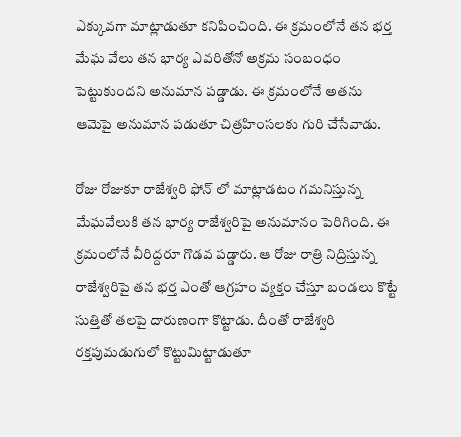ఎక్కువగా మాట్లాడుతూ కనిపించింది. ఈ క్రమంలోనే తన భర్త మేఘ వేలు తన భార్య ఎవరితోనో అక్రమ సంబంధం పెట్టుకుందని అనుమాన పడ్డాడు. ఈ క్రమంలోనే అతను ఆమెపై అనుమాన పడుతూ చిత్రహింసలకు గురి చేసేవాడు.

రోజు రోజుకూ రాజేశ్వరి ఫోన్ లో మాట్లాడటం గమనిస్తున్న మేఘవేలుకి తన భార్య రాజేశ్వరిపై అనుమానం పెరిగింది. ఈ క్రమంలోనే వీరిద్దరూ గొడవ పడ్డారు. ఆ రోజు రాత్రి నిద్రిస్తున్న రాజేశ్వరిపై తన భర్త ఎంతో ఆగ్రహం వ్యక్తం చేస్తూ బండలు కొట్టే సుత్తితో తలపై దారుణంగా కొట్టాడు. దీంతో రాజేశ్వరి రక్తపుమడుగులో కొట్టుమిట్టాడుతూ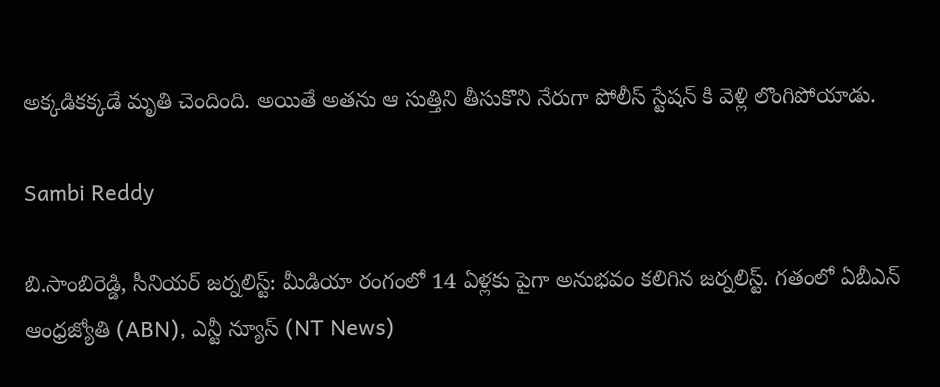అక్కడికక్కడే మృతి చెందింది. అయితే అతను ఆ సుత్తిని తీసుకొని నేరుగా పోలీస్ స్టేషన్ కి వెళ్లి లొంగిపోయాడు.

Sambi Reddy

బి.సాంబిరెడ్డి, సీనియర్ జర్నలిస్ట్: మీడియా రంగంలో 14 ఏళ్లకు పైగా అనుభవం కలిగిన జర్నలిస్ట్. గతంలో ఏబీఎన్ ఆంధ్ర‌జ్యోతి (ABN), ఎన్టీ న్యూస్ (NT News)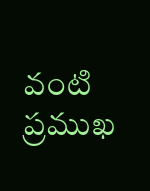వంటి ప్రముఖ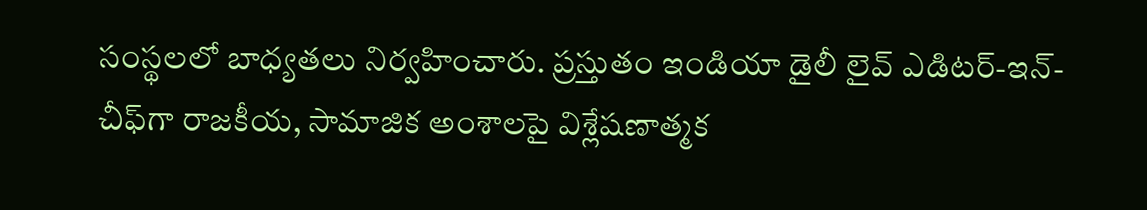సంస్థలలో బాధ్యతలు నిర్వహించారు. ప్రస్తుతం ఇండియా డైలీ లైవ్ ఎడిటర్-ఇన్-చీఫ్‌గా రాజకీయ, సామాజిక అంశాలపై విశ్లేషణాత్మక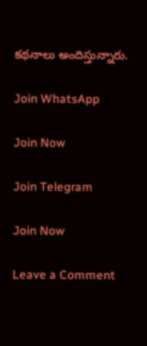కథనాలు అందిస్తున్నారు.

Join WhatsApp

Join Now

Join Telegram

Join Now

Leave a Comment